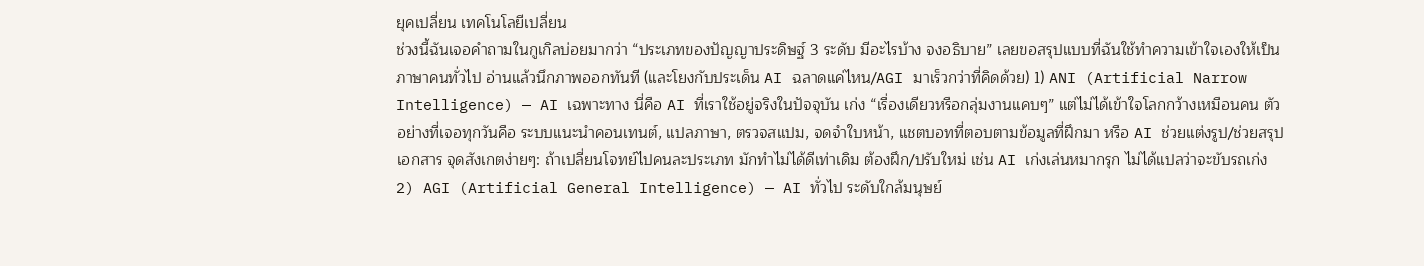ยุคเปลี่ยน เทคโนโลยีเปลี่ยน
ช่วงนี้ฉันเจอคำถามในกูเกิลบ่อยมากว่า “ประเภทของปัญญาประดิษฐ์ 3 ระดับ มีอะไรบ้าง จงอธิบาย” เลยขอสรุปแบบที่ฉันใช้ทำความเข้าใจเองให้เป็นภาษาคนทั่วไป อ่านแล้วนึกภาพออกทันที (และโยงกับประเด็น AI ฉลาดแค่ไหน/AGI มาเร็วกว่าที่คิดด้วย) 1) ANI (Artificial Narrow Intelligence) — AI เฉพาะทาง นี่คือ AI ที่เราใช้อยู่จริงในปัจจุบัน เก่ง “เรื่องเดียวหรือกลุ่มงานแคบๆ” แต่ไม่ได้เข้าใจโลกกว้างเหมือนคน ตัวอย่างที่เจอทุกวันคือ ระบบแนะนำคอนเทนต์, แปลภาษา, ตรวจสแปม, จดจำใบหน้า, แชตบอทที่ตอบตามข้อมูลที่ฝึกมา หรือ AI ช่วยแต่งรูป/ช่วยสรุปเอกสาร จุดสังเกตง่ายๆ: ถ้าเปลี่ยนโจทย์ไปคนละประเภท มักทำไม่ได้ดีเท่าเดิม ต้องฝึก/ปรับใหม่ เช่น AI เก่งเล่นหมากรุก ไม่ได้แปลว่าจะขับรถเก่ง 2) AGI (Artificial General Intelligence) — AI ทั่วไป ระดับใกล้มนุษย์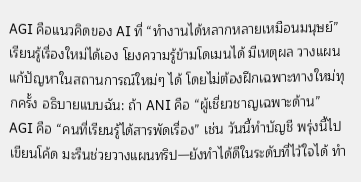AGI คือแนวคิดของ AI ที่ “ทำงานได้หลากหลายเหมือนมนุษย์” เรียนรู้เรื่องใหม่ได้เอง โยงความรู้ข้ามโดเมนได้ มีเหตุผล วางแผน แก้ปัญหาในสถานการณ์ใหม่ๆ ได้ โดยไม่ต้องฝึกเฉพาะทางใหม่ทุกครั้ง อธิบายแบบฉัน: ถ้า ANI คือ “ผู้เชี่ยวชาญเฉพาะด้าน” AGI คือ “คนที่เรียนรู้ได้สารพัดเรื่อง” เช่น วันนี้ทำบัญชี พรุ่งนี้ไปเขียนโค้ด มะรืนช่วยวางแผนทริป—ยังทำได้ดีในระดับที่ไว้ใจได้ ทำ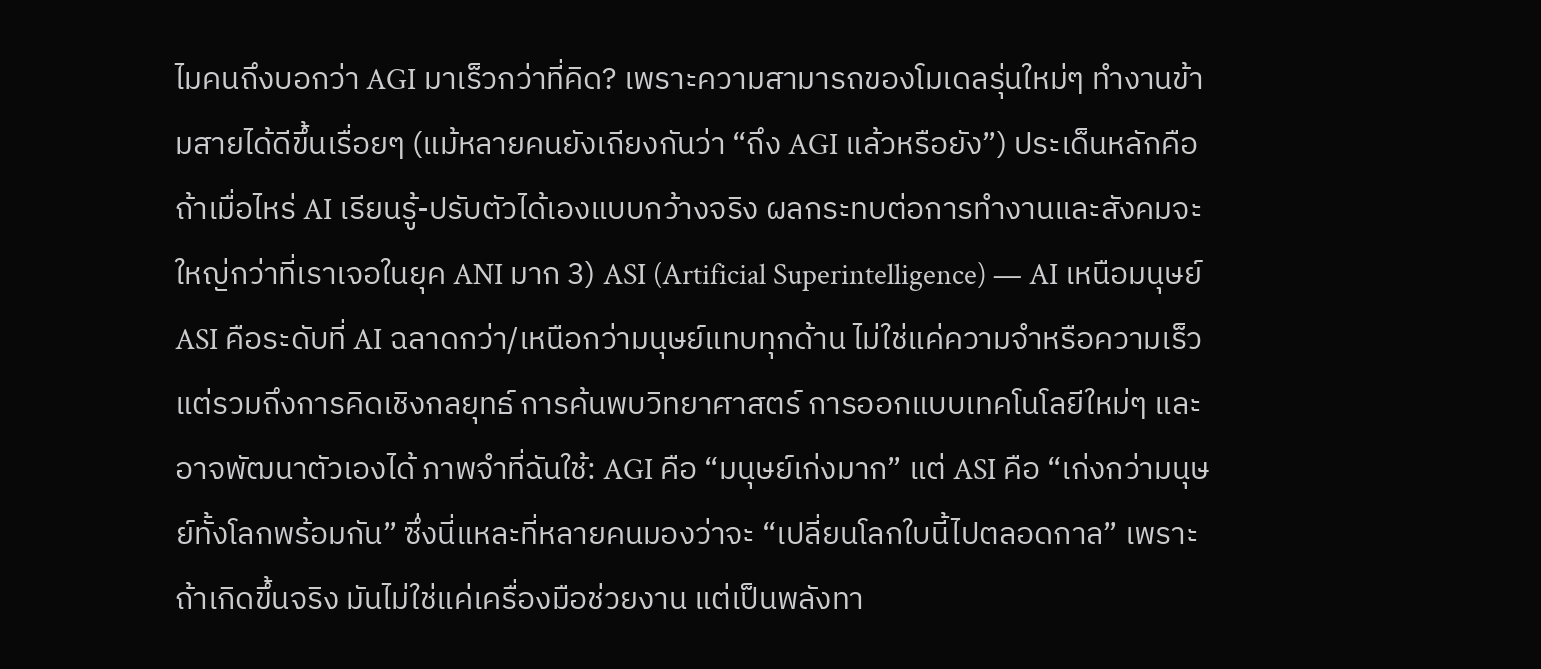ไมคนถึงบอกว่า AGI มาเร็วกว่าที่คิด? เพราะความสามารถของโมเดลรุ่นใหม่ๆ ทำงานข้ามสายได้ดีขึ้นเรื่อยๆ (แม้หลายคนยังเถียงกันว่า “ถึง AGI แล้วหรือยัง”) ประเด็นหลักคือถ้าเมื่อไหร่ AI เรียนรู้-ปรับตัวได้เองแบบกว้างจริง ผลกระทบต่อการทำงานและสังคมจะใหญ่กว่าที่เราเจอในยุค ANI มาก 3) ASI (Artificial Superintelligence) — AI เหนือมนุษย์ ASI คือระดับที่ AI ฉลาดกว่า/เหนือกว่ามนุษย์แทบทุกด้าน ไม่ใช่แค่ความจำหรือความเร็ว แต่รวมถึงการคิดเชิงกลยุทธ์ การค้นพบวิทยาศาสตร์ การออกแบบเทคโนโลยีใหม่ๆ และอาจพัฒนาตัวเองได้ ภาพจำที่ฉันใช้: AGI คือ “มนุษย์เก่งมาก” แต่ ASI คือ “เก่งกว่ามนุษย์ทั้งโลกพร้อมกัน” ซึ่งนี่แหละที่หลายคนมองว่าจะ “เปลี่ยนโลกใบนี้ไปตลอดกาล” เพราะถ้าเกิดขึ้นจริง มันไม่ใช่แค่เครื่องมือช่วยงาน แต่เป็นพลังทา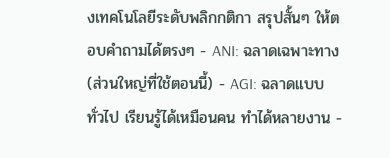งเทคโนโลยีระดับพลิกกติกา สรุปสั้นๆ ให้ตอบคำถามได้ตรงๆ - ANI: ฉลาดเฉพาะทาง (ส่วนใหญ่ที่ใช้ตอนนี้) - AGI: ฉลาดแบบทั่วไป เรียนรู้ได้เหมือนคน ทำได้หลายงาน -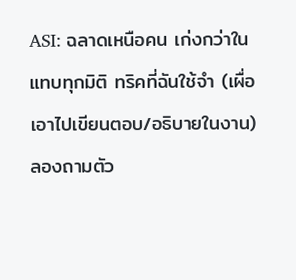ASI: ฉลาดเหนือคน เก่งกว่าในแทบทุกมิติ ทริคที่ฉันใช้จำ (เผื่อเอาไปเขียนตอบ/อธิบายในงาน) ลองถามตัว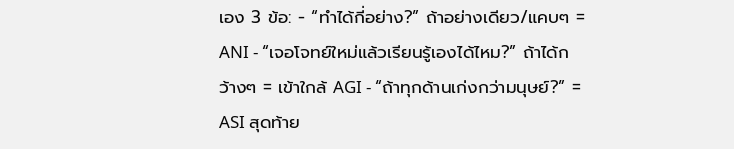เอง 3 ข้อ: - “ทำได้กี่อย่าง?” ถ้าอย่างเดียว/แคบๆ = ANI - “เจอโจทย์ใหม่แล้วเรียนรู้เองได้ไหม?” ถ้าได้กว้างๆ = เข้าใกล้ AGI - “ถ้าทุกด้านเก่งกว่ามนุษย์?” = ASI สุดท้าย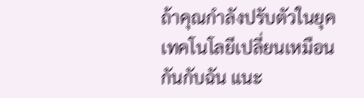ถ้าคุณกำลังปรับตัวในยุคเทคโนโลยีเปลี่ยนเหมือนกันกับฉัน แนะ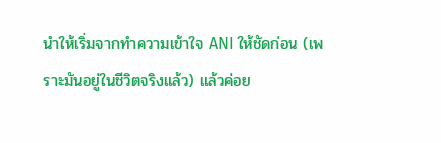นำให้เริ่มจากทำความเข้าใจ ANI ให้ชัดก่อน (เพราะมันอยู่ในชีวิตจริงแล้ว) แล้วค่อย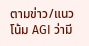ตามข่าว/แนวโน้ม AGI ว่ามี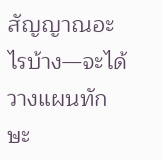สัญญาณอะไรบ้าง—จะได้วางแผนทักษะ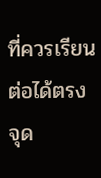ที่ควรเรียนต่อได้ตรงจุด